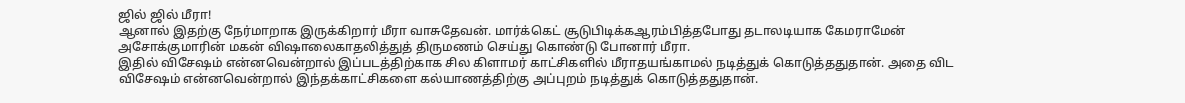ஜில் ஜில் மீரா!
ஆனால் இதற்கு நேர்மாறாக இருக்கிறார் மீரா வாசுதேவன். மார்க்கெட் சூடுபிடிக்கஆரம்பித்தபோது தடாலடியாக கேமராமேன் அசோக்குமாரின் மகன் விஷாலைகாதலித்துத் திருமணம் செய்து கொண்டு போனார் மீரா.
இதில் விசேஷம் என்னவென்றால் இப்படத்திற்காக சில கிளாமர் காட்சிகளில் மீராதயங்காமல் நடித்துக் கொடுத்ததுதான். அதை விட விசேஷம் என்னவென்றால் இந்தக்காட்சிகளை கல்யாணத்திற்கு அப்புறம் நடித்துக் கொடுத்ததுதான்.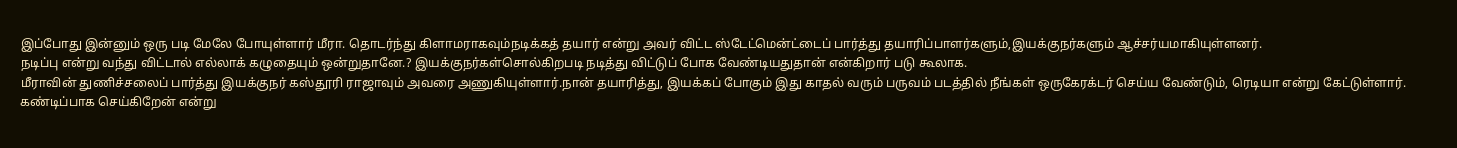இப்போது இன்னும் ஒரு படி மேலே போயுள்ளார் மீரா. தொடர்ந்து கிளாமராகவும்நடிக்கத் தயார் என்று அவர் விட்ட ஸ்டேட்மென்ட்டைப் பார்த்து தயாரிப்பாளர்களும்,இயக்குநர்களும் ஆச்சர்யமாகியுள்ளனர்.
நடிப்பு என்று வந்து விட்டால் எல்லாக் கழுதையும் ஒன்றுதானே.? இயக்குநர்கள்சொல்கிறபடி நடித்து விட்டுப் போக வேண்டியதுதான் என்கிறார் படு கூலாக.
மீராவின் துணிச்சலைப் பார்த்து இயக்குநர் கஸ்தூரி ராஜாவும் அவரை அணுகியுள்ளார்.நான் தயாரித்து, இயக்கப் போகும் இது காதல் வரும் பருவம் படத்தில் நீங்கள் ஒருகேரக்டர் செய்ய வேண்டும், ரெடியா என்று கேட்டுள்ளார்.
கண்டிப்பாக செய்கிறேன் என்று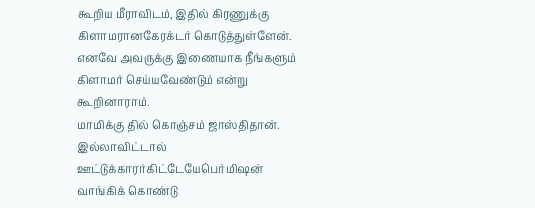கூறிய மீராவிடம், இதில் கிரணுக்கு கிளாமரானகேரக்டர் கொடுத்துள்ளேன். எனவே அவருக்கு இணையாக நீங்களும் கிளாமர் செய்யவேண்டும் என்று கூறினாராம்.
மாமிக்கு தில் கொஞ்சம் ஜாஸ்திதான். இல்லாவிட்டால் ஊட்டுக்காரர்கிட்டேயேபெர்மிஷன் வாங்கிக் கொண்டு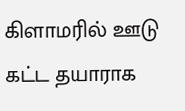கிளாமரில் ஊடு கட்ட தயாராக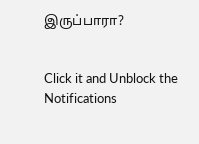இருப்பாரா?


Click it and Unblock the Notifications